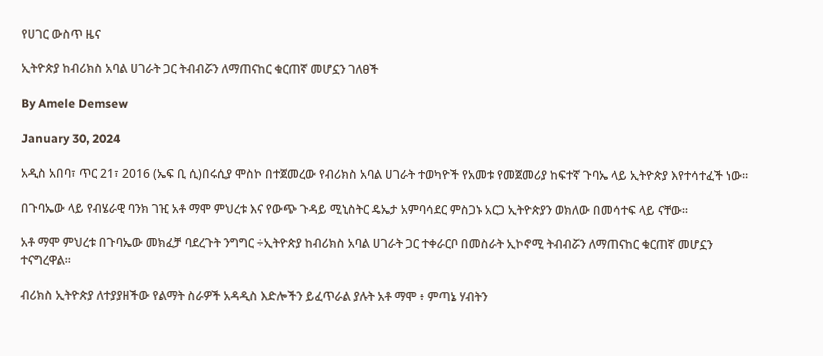የሀገር ውስጥ ዜና

ኢትዮጵያ ከብሪክስ አባል ሀገራት ጋር ትብብሯን ለማጠናከር ቁርጠኛ መሆኗን ገለፀች

By Amele Demsew

January 30, 2024

አዲስ አበባ፣ ጥር 21፣ 2016 (ኤፍ ቢ ሲ)በሩሲያ ሞስኮ በተጀመረው የብሪክስ አባል ሀገራት ተወካዮች የአመቱ የመጀመሪያ ከፍተኛ ጉባኤ ላይ ኢትዮጵያ እየተሳተፈች ነው።

በጉባኤው ላይ የብሄራዊ ባንክ ገዢ አቶ ማሞ ምህረቱ እና የውጭ ጉዳይ ሚኒስትር ዴኤታ አምባሳደር ምስጋኑ አርጋ ኢትዮጵያን ወክለው በመሳተፍ ላይ ናቸው።

አቶ ማሞ ምህረቱ በጉባኤው መክፈቻ ባደረጉት ንግግር ÷ኢትዮጵያ ከብሪክስ አባል ሀገራት ጋር ተቀራርቦ በመስራት ኢኮኖሚ ትብብሯን ለማጠናከር ቁርጠኛ መሆኗን ተናግረዋል።

ብሪክስ ኢትዮጵያ ለተያያዘችው የልማት ስራዎች አዳዲስ እድሎችን ይፈጥራል ያሉት አቶ ማሞ ፥ ምጣኔ ሃብትን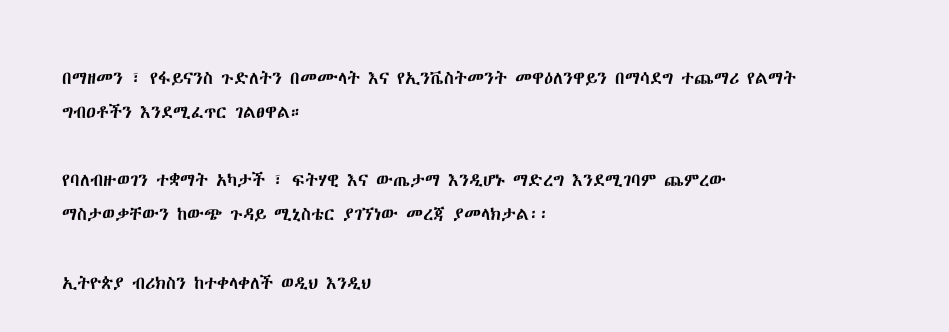በማዘመን ፣ የፋይናንስ ጉድለትን በመሙላት እና የኢንቬስትመንት መዋዕለንዋይን በማሳደግ ተጨማሪ የልማት ግብዐቶችን እንደሚፈጥር ገልፀዋል።

የባለብዙወገን ተቋማት አካታች ፣ ፍትሃዊ እና ውጤታማ እንዲሆኑ ማድረግ እንደሚገባም ጨምረው ማስታወቃቸውን ከውጭ ጉዳይ ሚኒስቴር ያገኘነው መረጃ ያመላክታል፡፡

ኢትዮጵያ ብሪክስን ከተቀላቀለች ወዲህ እንዲህ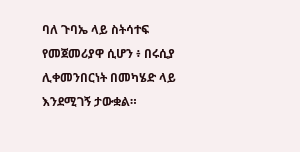ባለ ጉባኤ ላይ ስትሳተፍ የመጀመሪያዋ ሲሆን ፥ በሩሲያ ሊቀመንበርነት በመካሄድ ላይ እንደሚገኝ ታውቋል።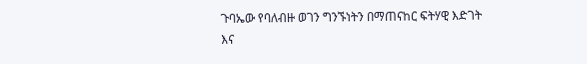ጉባኤው የባለብዙ ወገን ግንኙነትን በማጠናከር ፍትሃዊ እድገት እና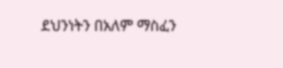ደህንነትን በአለም ማስፈን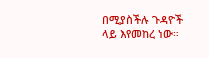በሚያስችሉ ጉዳዮች ላይ እየመከረ ነው።